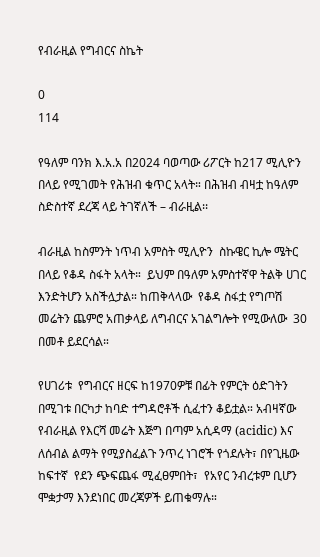የብራዚል የግብርና ስኬት

0
114

የዓለም ባንክ እ.አ.አ በ2024 ባወጣው ሪፖርት ከ217 ሚሊዮን በላይ የሚገመት የሕዝብ ቁጥር አላት። በሕዝብ ብዛቷ ከዓለም  ስድስተኛ ደረጃ ላይ ትገኛለች – ብራዚል፡፡

ብራዚል ከስምንት ነጥብ አምስት ሚሊዮን  ስኩዌር ኪሎ ሜትር በላይ የቆዳ ስፋት አላት።  ይህም በዓለም አምስተኛዋ ትልቅ ሀገር እንድትሆን አስችሏታል። ከጠቅላላው  የቆዳ ስፋቷ የግጦሽ መሬትን ጨምሮ አጠቃላይ ለግብርና አገልግሎት የሚውለው  30 በመቶ ይደርሳል።

የሀገሪቱ  የግብርና ዘርፍ ከ1970ዎቹ በፊት የምርት ዕድገትን በሚገቱ በርካታ ከባድ ተግዳሮቶች ሲፈተን ቆይቷል። አብዛኛው የብራዚል የእርሻ መሬት እጅግ በጣም አሲዳማ (acidic) እና ለሰብል ልማት የሚያስፈልጉ ንጥረ ነገሮች የጎደሉት፣ በየጊዜው ከፍተኛ  የደን ጭፍጨፋ ሚፈፀምበት፣  የአየር ንብረቱም ቢሆን ሞቋታማ እንደነበር መረጃዎች ይጠቁማሉ።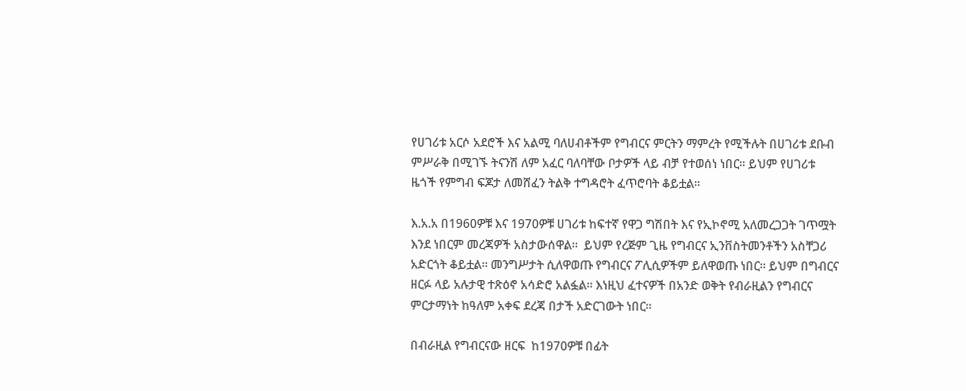የሀገሪቱ አርሶ አደሮች እና አልሚ ባለሀብቶችም የግብርና ምርትን ማምረት የሚችሉት በሀገሪቱ ደቡብ ምሥራቅ በሚገኙ ትናንሽ ለም አፈር ባለባቸው ቦታዎች ላይ ብቻ የተወሰነ ነበር። ይህም የሀገሪቱ ዜጎች የምግብ ፍጆታ ለመሸፈን ትልቅ ተግዳሮት ፈጥሮባት ቆይቷል።

እ.አ.አ በ1960ዎቹ እና 1970ዎቹ ሀገሪቱ ከፍተኛ የዋጋ ግሽበት እና የኢኮኖሚ አለመረጋጋት ገጥሟት እንደ ነበርም መረጃዎች አስታውሰዋል።  ይህም የረጅም ጊዜ የግብርና ኢንቨስትመንቶችን አስቸጋሪ አድርጎት ቆይቷል። መንግሥታት ሲለዋወጡ የግብርና ፖሊሲዎችም ይለዋወጡ ነበር። ይህም በግብርና ዘርፉ ላይ አሉታዊ ተጽዕኖ አሳድሮ አልፏል። እነዚህ ፈተናዎች በአንድ ወቅት የብራዚልን የግብርና ምርታማነት ከዓለም አቀፍ ደረጃ በታች አድርገውት ነበር።

በብራዚል የግብርናው ዘርፍ  ከ1970ዎቹ በፊት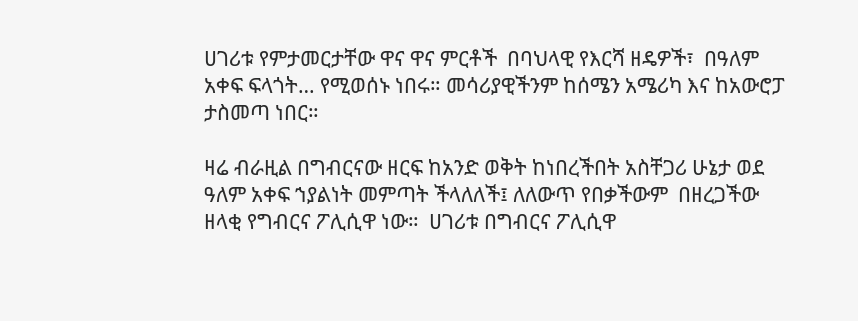ሀገሪቱ የምታመርታቸው ዋና ዋና ምርቶች  በባህላዊ የእርሻ ዘዴዎች፣  በዓለም አቀፍ ፍላጎት… የሚወሰኑ ነበሩ። መሳሪያዊችንም ከሰሜን አሜሪካ እና ከአውሮፓ ታስመጣ ነበር።

ዛሬ ብራዚል በግብርናው ዘርፍ ከአንድ ወቅት ከነበረችበት አስቸጋሪ ሁኔታ ወደ ዓለም አቀፍ ኀያልነት መምጣት ችላለለች፤ ለለውጥ የበቃችውም  በዘረጋችው ዘላቂ የግብርና ፖሊሲዋ ነው።  ሀገሪቱ በግብርና ፖሊሲዋ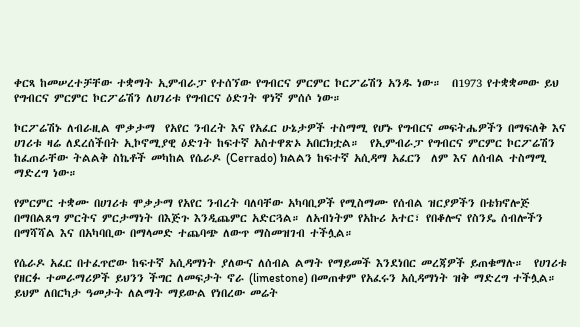ቀርጻ ከመሠረተቻቸው ተቋማት ኢምብራፓ የተሰኘው የግብርና ምርምር ኮርፖሬሽን አንዱ ነው።  በ1973 የተቋቋመው ይህ የግብርና ምርምር ኮርፖሬሽን ለሀገሪቱ የግብርና ዕድገት ዋነኛ ምሰሶ ነው።

ኮርፖሬሽኑ ለብራዚል ሞቃታማ  የአየር ንብረት እና የአፈር ሁኔታዎች ተስማሚ የሆኑ የግብርና መፍትሔዎችን በማፍለቅ እና ሀገሪቱ ዛሬ ለደረሰችበት ኢኮኖሚያዊ ዕድገት ከፍተኛ አስተዋጽኦ አበርክቷል።  የኢምብራፓ የግብርና ምርምር ኮርፖሬሽን ከፈጠራቸው ትልልቅ ስኬቶች መካከል የሴራዶ (Cerrado) ክልልን ከፍተኛ አሲዳማ አፈርን  ለም እና ለሰብል ተስማሚ ማድረግ ነው።

የምርምር ተቋሙ በሀገሪቱ ሞቃታማ የአየር ንብረት ባለባቸው አካባቢዎች የሚስማሙ የሰብል ዝርያዎችን በቴክኖሎጅ በማበልጸግ ምርትና ምርታማነት በእጅጉ እንዲጨምር አድርጓል። ለአብነትም የአኩሪ አተር፣ የበቆሎና የስንዴ ሰብሎችን  በማሻሻል እና በአካባቢው በማላመድ ተጨባጭ ለውጥ ማስመዝገብ ተችሏል።

የሴራዶ አፈር በተፈጥሮው ከፍተኛ አሲዳማነት ያለውና ለሰብል ልማት የማይመች እንደነበር መረጃዎች ይጠቁማሉ።  የሀገሪቱ የዘርፉ ተመራማሪዎች ይህንን ችግር ለመፍታት ኖራ (limestone) በመጠቀም የአፈሩን አሲዳማነት ዝቅ ማድረግ ተችሏል። ይህም ለበርካታ ዓመታት ለልማት ማይውል የነበረው መሬት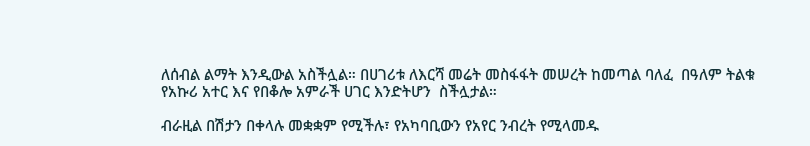ለሰብል ልማት እንዲውል አስችሏል። በሀገሪቱ ለእርሻ መሬት መስፋፋት መሠረት ከመጣል ባለፈ  በዓለም ትልቁ የአኩሪ አተር እና የበቆሎ አምራች ሀገር እንድትሆን  ስችሏታል።

ብራዚል በሽታን በቀላሉ መቋቋም የሚችሉ፣ የአካባቢውን የአየር ንብረት የሚላመዱ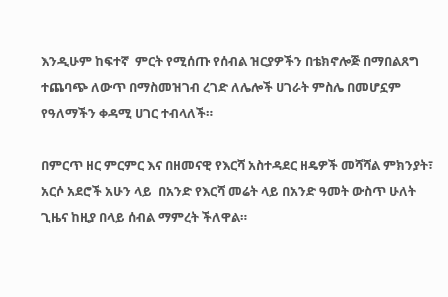እንዲሁም ከፍተኛ  ምርት የሚሰጡ የሰብል ዝርያዎችን በቴክኖሎጅ በማበልጸግ ተጨባጭ ለውጥ በማስመዝገብ ረገድ ለሌሎች ሀገራት ምስሌ በመሆኗም የዓለማችን ቀዳሚ ሀገር ተብላለች።

በምርጥ ዘር ምርምር እና በዘመናዊ የእርሻ አስተዳደር ዘዴዎች መሻሻል ምክንያት፣ አርሶ አደሮች አሁን ላይ  በአንድ የእርሻ መሬት ላይ በአንድ ዓመት ውስጥ ሁለት ጊዜና ከዚያ በላይ ሰብል ማምረት ችለዋል።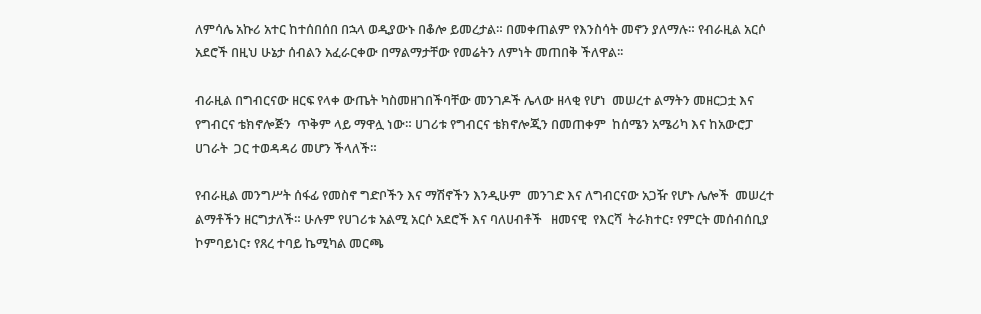ለምሳሌ አኩሪ አተር ከተሰበሰበ በኋላ ወዲያውኑ በቆሎ ይመረታል። በመቀጠልም የእንስሳት መኖን ያለማሉ። የብራዚል አርሶ አደሮች በዚህ ሁኔታ ሰብልን አፈራርቀው በማልማታቸው የመሬትን ለምነት መጠበቅ ችለዋል፡፡

ብራዚል በግብርናው ዘርፍ የላቀ ውጤት ካስመዘገበችባቸው መንገዶች ሌላው ዘላቂ የሆነ  መሠረተ ልማትን መዘርጋቷ እና የግብርና ቴክኖሎጅን  ጥቅም ላይ ማዋሏ ነው። ሀገሪቱ የግብርና ቴክኖሎጂን በመጠቀም  ከሰሜን አሜሪካ እና ከአውሮፓ ሀገራት  ጋር ተወዳዳሪ መሆን ችላለች።

የብራዚል መንግሥት ሰፋፊ የመስኖ ግድቦችን እና ማሽኖችን እንዲሁም  መንገድ እና ለግብርናው አጋዥ የሆኑ ሌሎች  መሠረተ ልማቶችን ዘርግታለች። ሁሉም የሀገሪቱ አልሚ አርሶ አደሮች እና ባለሀብቶች   ዘመናዊ  የእርሻ  ትራክተር፣ የምርት መሰብሰቢያ ኮምባይነር፣ የጸረ ተባይ ኬሚካል መርጫ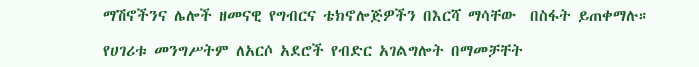ማሽኖችንና ሌሎች ዘመናዊ የግብርና ቴክኖሎጅዎችን በእርሻ ማሳቸው  በስፋት ይጠቀማሉ።

የሀገሪቱ መንግሥትም ለአርሶ አደሮች የብድር አገልግሎት በማመቻቸት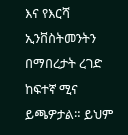እና የእርሻ ኢንቨስትመንትን በማበረታት ረገድ ከፍተኛ ሚና ይጫዎታል። ይህም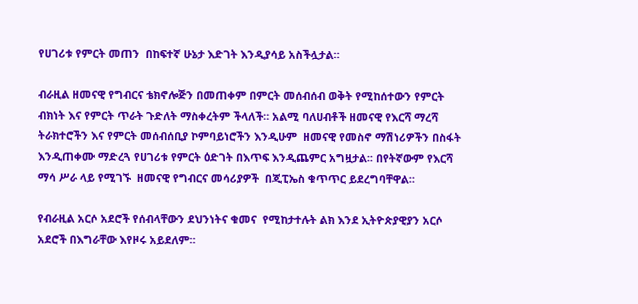የሀገሪቱ የምርት መጠን  በከፍተኛ ሁኔታ እድገት እንዲያሳይ አስችሏታል።

ብራዚል ዘመናዊ የግብርና ቴክኖሎጅን በመጠቀም በምርት መሰብሰብ ወቅት የሚከሰተውን የምርት ብክነት እና የምርት ጥራት ጉድለት ማስቀረትም ችላለች። አልሚ ባለሀብቶች ዘመናዊ የእርሻ ማረሻ ትራክተሮችን እና የምርት መሰብሰቢያ ኮምባይነሮችን እንዲሁም  ዘመናዊ የመስኖ ማሽነሪዎችን በስፋት እንዲጠቀሙ ማድረጓ የሀገሪቱ የምርት ዕድገት በእጥፍ እንዲጨምር አግዟታል፡፡ በየትኛውም የእርሻ ማሳ ሥራ ላይ የሚገኙ  ዘመናዊ የግብርና መሳሪያዎች  በጂፒኤስ ቁጥጥር ይደረግባቸዋል።

የብራዚል አርሶ አደሮች የሰብላቸውን ደህንነትና ቁመና  የሚከታተሉት ልክ እንደ ኢትዮጵያዊያን አርሶ አደሮች በእግራቸው እየዞሩ አይደለም።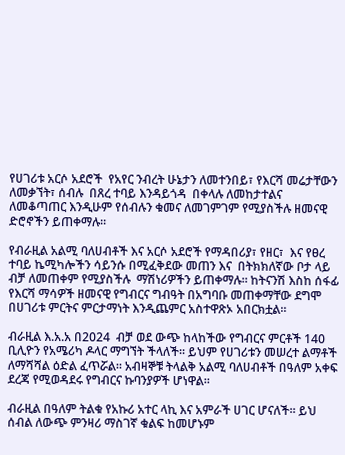የሀገሪቱ አርሶ አደሮች  የአየር ንብረት ሁኔታን ለመተንበይ፣ የእርሻ መሬታቸውን  ለመቃኘት፣ ሰብሉ  በጸረ ተባይ እንዳይጎዳ  በቀላሉ ለመከታተልና ለመቆጣጠር እንዲሁም የሰብሉን ቁመና ለመገምገም የሚያስችሉ ዘመናዊ ድሮኖችን ይጠቀማሉ።

የብራዚል አልሚ ባለሀብቶች እና አርሶ አደሮች የማዳበሪያ፣ የዘር፣  እና የፀረ ተባይ ኬሚካሎችን ሳይንሱ በሚፈቅደው መጠን እና  በትክክለኛው ቦታ ላይ ብቻ ለመጠቀም የሚያስችሉ  ማሽነሪዎችን ይጠቀማሉ። ከትናንሽ እስከ ሰፋፊ የእርሻ ማሳዎች ዘመናዊ የግብርና ግብዓት በአግባቡ መጠቀማቸው ደግሞ በሀገሪቱ ምርትና ምርታማነት እንዲጨምር አስተዋጽኦ አበርክቷል።

ብራዚል እ.አ.አ በ2024  ብቻ ወደ ውጭ ከላከችው የግብርና ምርቶች 140 ቢሊዮን የአሜሪካ ዶላር ማግኘት ችላለች። ይህም የሀገሪቱን መሠረተ ልማቶች ለማሻሻል ዕድል ፈጥሯል። አብዛኞቹ ትላልቅ አልሚ ባለሀብቶች በዓለም አቀፍ ደረጃ የሚወዳደሩ የግብርና ኩባንያዎች ሆነዋል።

ብራዚል በዓለም ትልቁ የአኩሪ አተር ላኪ እና አምራች ሀገር ሆናለች። ይህ ሰብል ለውጭ ምንዛሪ ማስገኛ ቁልፍ ከመሆኑም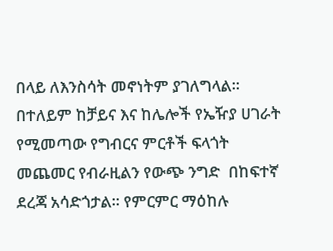በላይ ለእንስሳት መኖነትም ያገለግላል። በተለይም ከቻይና እና ከሌሎች የኤዥያ ሀገራት  የሚመጣው የግብርና ምርቶች ፍላጎት መጨመር የብራዚልን የውጭ ንግድ  በከፍተኛ ደረጃ አሳድጎታል። የምርምር ማዕከሉ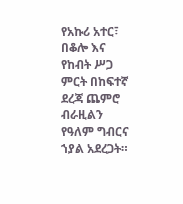የአኩሪ አተር፣ በቆሎ እና የከብት ሥጋ ምርት በከፍተኛ ደረጃ ጨምሮ ብራዚልን የዓለም ግብርና ኀያል አደረጋት።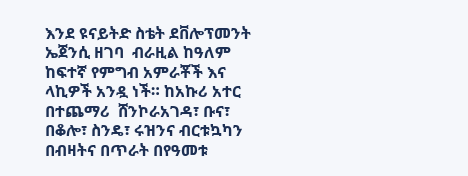እንደ ዩናይትድ ስቴት ደቨሎፕመንት ኤጀንሲ ዘገባ  ብራዚል ከዓለም ከፍተኛ የምግብ አምራቾች እና ላኪዎች አንዷ ነች። ከአኩሪ አተር በተጨማሪ  ሸንኮራአገዳ፣ ቡና፣ በቆሎ፣ ስንዴ፣ ሩዝንና ብርቱኳካን በብዛትና በጥራት በየዓመቱ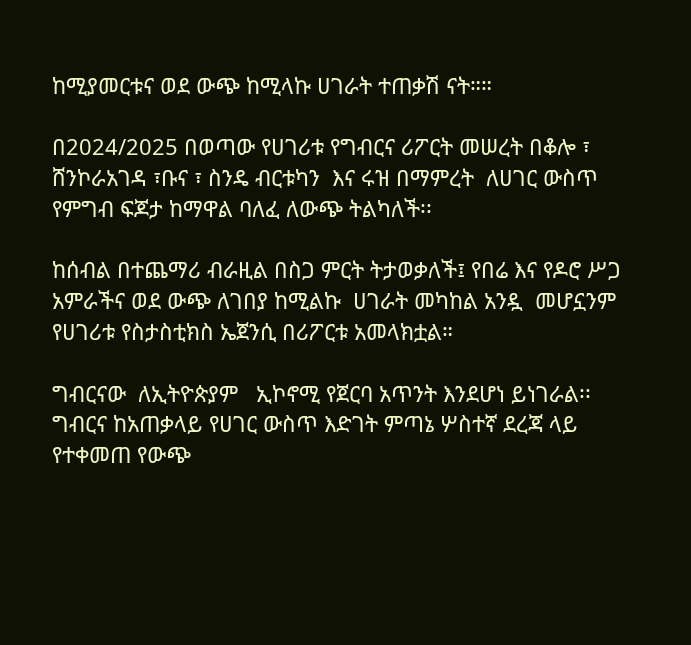ከሚያመርቱና ወደ ውጭ ከሚላኩ ሀገራት ተጠቃሽ ናት።።

በ2024/2025 በወጣው የሀገሪቱ የግብርና ሪፖርት መሠረት በቆሎ ፣ ሸንኮራአገዳ ፣ቡና ፣ ስንዴ ብርቱካን  እና ሩዝ በማምረት  ለሀገር ውስጥ የምግብ ፍጆታ ከማዋል ባለፈ ለውጭ ትልካለች፡፡

ከሰብል በተጨማሪ ብራዚል በስጋ ምርት ትታወቃለች፤ የበሬ እና የዶሮ ሥጋ አምራችና ወደ ውጭ ለገበያ ከሚልኩ  ሀገራት መካከል አንዷ  መሆኗንም የሀገሪቱ የስታስቲክስ ኤጀንሲ በሪፖርቱ አመላክቷል።

ግብርናው  ለኢትዮጵያም   ኢኮኖሚ የጀርባ አጥንት እንደሆነ ይነገራል፡፡   ግብርና ከአጠቃላይ የሀገር ውስጥ እድገት ምጣኔ ሦስተኛ ደረጃ ላይ የተቀመጠ የውጭ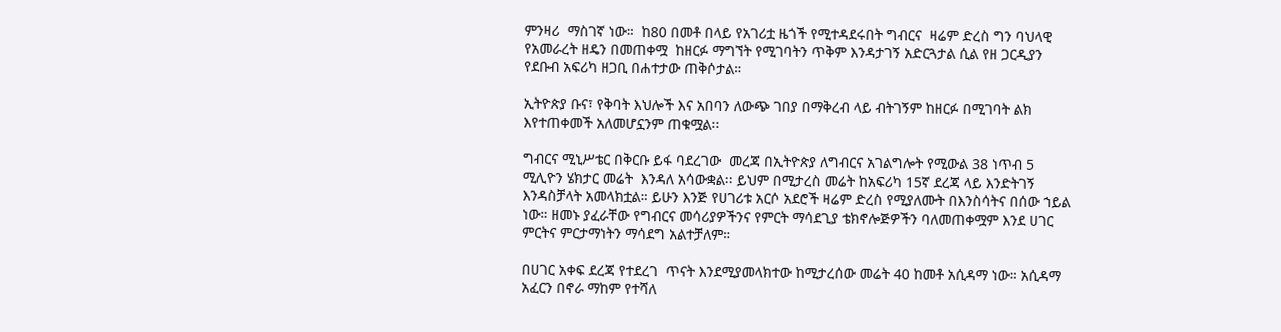ምንዛሪ  ማስገኛ ነው።  ከ80 በመቶ በላይ የአገሪቷ ዜጎች የሚተዳደሩበት ግብርና  ዛሬም ድረስ ግን ባህላዊ  የአመራረት ዘዴን በመጠቀሟ  ከዘርፉ ማግኘት የሚገባትን ጥቅም እንዳታገኝ አድርጓታል ሲል የዘ ጋርዲያን የደቡብ አፍሪካ ዘጋቢ በሐተታው ጠቅሶታል።

ኢትዮጵያ ቡና፣ የቅባት እህሎች እና አበባን ለውጭ ገበያ በማቅረብ ላይ ብትገኝም ከዘርፉ በሚገባት ልክ እየተጠቀመች አለመሆኗንም ጠቁሟል፡፡

ግብርና ሚኒሥቴር በቅርቡ ይፋ ባደረገው  መረጃ በኢትዮጵያ ለግብርና አገልግሎት የሚውል 38 ነጥብ 5 ሚሊዮን ሄክታር መሬት  እንዳለ አሳውቋል፡፡ ይህም በሚታረስ መሬት ከአፍሪካ 15ኛ ደረጃ ላይ እንድትገኝ እንዳስቻላት አመላክቷል። ይሁን እንጅ የሀገሪቱ አርሶ አደሮች ዛሬም ድረስ የሚያለሙት በእንስሳትና በሰው ኀይል ነው። ዘመኑ ያፈራቸው የግብርና መሳሪያዎችንና የምርት ማሳደጊያ ቴክኖሎጅዎችን ባለመጠቀሟም እንደ ሀገር  ምርትና ምርታማነትን ማሳደግ አልተቻለም።

በሀገር አቀፍ ደረጃ የተደረገ  ጥናት እንደሚያመላክተው ከሚታረሰው መሬት 40 ከመቶ አሲዳማ ነው። አሲዳማ አፈርን በኖራ ማከም የተሻለ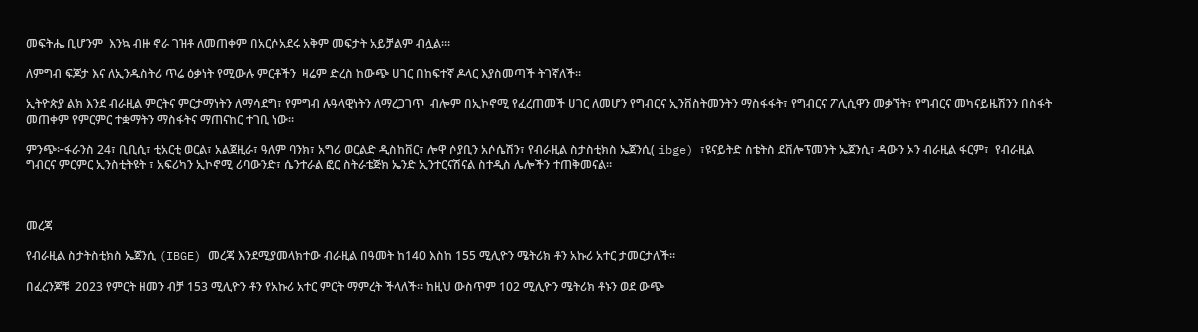መፍትሔ ቢሆንም  እንኳ ብዙ ኖራ ገዝቶ ለመጠቀም በአርሶአደሩ አቅም መፍታት አይቻልም ብሏል።፡

ለምግብ ፍጆታ እና ለኢንዱስትሪ ጥሬ ዕቃነት የሚውሉ ምርቶችን  ዛሬም ድረስ ከውጭ ሀገር በከፍተኛ ዶላር እያስመጣች ትገኛለች።

ኢትዮጵያ ልክ እንደ ብራዚል ምርትና ምርታማነትን ለማሳደግ፣ የምግብ ሉዓላዊነትን ለማረጋገጥ  ብሎም በኢኮኖሚ የፈረጠመች ሀገር ለመሆን የግብርና ኢንቨስትመንትን ማስፋፋት፣ የግብርና ፖሊሲዋን መቃኘት፣ የግብርና መካናይዜሽንን በስፋት መጠቀም የምርምር ተቋማትን ማስፋትና ማጠናከር ተገቢ ነው፡፡

ምንጭ፦ፋራንስ 24፣ ቢቢሲ፣ ቲአርቲ ወርል፣ አልጀዚራ፣ ዓለም ባንክ፣ አግሪ ወርልድ ዲስከቨር፣ ሎዋ ሶያቢን አሶሴሽን፣ የብራዚል ስታስቲክስ ኤጀንሲ( ibge) ፣ዩናይትድ ስቴትስ ደቨሎፕመንት ኤጀንሲ፣ ዳውን ኦን ብራዚል ፋርም፣  የብራዚል ግብርና ምርምር ኢንስቲትዩት ፣ አፍሪካን ኢኮኖሚ ሪባውንድ፣ ሴንተራል ፎር ስትራቴጅክ ኤንድ ኢንተርናሽናል ስተዲስ ሌሎችን ተጠቅመናል።



መረጃ

የብራዚል ስታትስቲክስ ኤጀንሲ (IBGE) መረጃ እንደሚያመላክተው ብራዚል በዓመት ከ140 እስከ 155 ሚሊዮን ሜትሪክ ቶን አኩሪ አተር ታመርታለች።

በፈረንጆቹ  2023 የምርት ዘመን ብቻ 153 ሚሊዮን ቶን የአኩሪ አተር ምርት ማምረት ችላለች። ከዚህ ውስጥም 102 ሚሊዮን ሜትሪክ ቶኑን ወደ ውጭ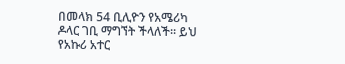በመላክ 54 ቢሊዮን የአሜሪካ ዶላር ገቢ ማግኘት ችላለች። ይህ የአኩሪ አተር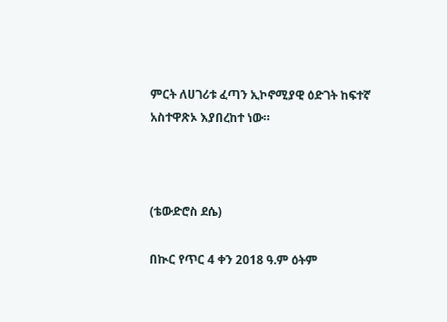ምርት ለሀገሪቱ ፈጣን ኢኮኖሚያዊ ዕድገት ከፍተኛ አስተዋጽኦ እያበረከተ ነው።



(ቴውድሮስ ደሴ)

በኲር የጥር 4 ቀን 2018 ዓ.ም ዕትም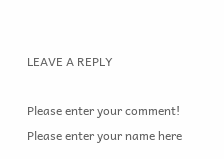LEAVE A REPLY

Please enter your comment!
Please enter your name here